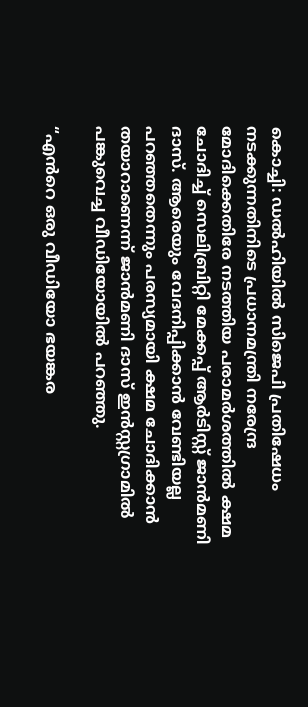കൊച്ചി: ഡൽഹിയിൽ സിജെപി പ്രതിഷേധം നടക്കുന്നതിനിടെ പ്രധാനമന്ത്രി നരേന്ദ്ര മോദിക്കെതിരേ നടത്തിയ പരാമർശത്തിൽ ക്ഷമ ചോദിച്ച് സെലിബ്രിറ്റി മേക്കപ്പ് ആർടിസ്റ്റ് ജാൻമണി ദാസ്. ആരെയും വേദനിപ്പിക്കാൻ വേണ്ടിയല്ല പറഞ്ഞതെന്നും പരസ്യമായി ക്ഷമ ചോദിക്കാൻ തയാറാണെന്ന് ജാൻമണി ദാസ് ഇൻസ്റ്റഗ്രാമിൽ പങ്കുവെച്ച വീഡിയോയിൽ പറഞ്ഞു.

“എൻറെ ഒരു വീഡിയോ ഭയങ്കര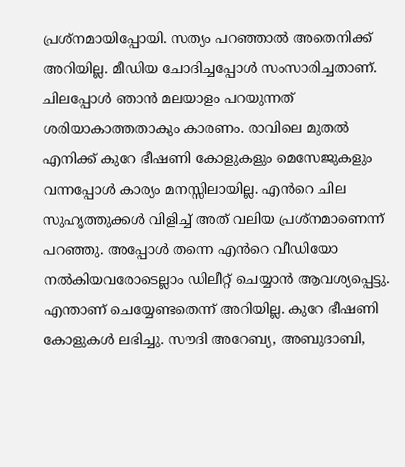പ്രശ്നമായിപ്പോയി. സത്യം പറഞ്ഞാൽ അതെനിക്ക് അറിയില്ല. മീഡിയ ചോദിച്ചപ്പോൾ സംസാരിച്ചതാണ്. ചിലപ്പോൾ ഞാൻ മലയാളം പറയുന്നത് ശരിയാകാത്തതാകും കാരണം. രാവിലെ മുതൽ എനിക്ക് കുറേ ഭീഷണി കോളുകളും മെസേജുകളും വന്നപ്പോൾ കാര്യം മനസ്സിലായില്ല. എൻറെ ചില സുഹൃത്തുക്കൾ വിളിച്ച് അത് വലിയ പ്രശ്നമാണെന്ന് പറഞ്ഞു. അപ്പോൾ തന്നെ എൻറെ വീഡിയോ നൽകിയവരോടെല്ലാം ഡിലീറ്റ് ചെയ്യാൻ ആവശ്യപ്പെട്ടു. എന്താണ് ചെയ്യേണ്ടതെന്ന് അറിയില്ല. കുറേ ഭീഷണി കോളുകൾ ലഭിച്ചു. സൗദി അറേബ്യ, അബുദാബി,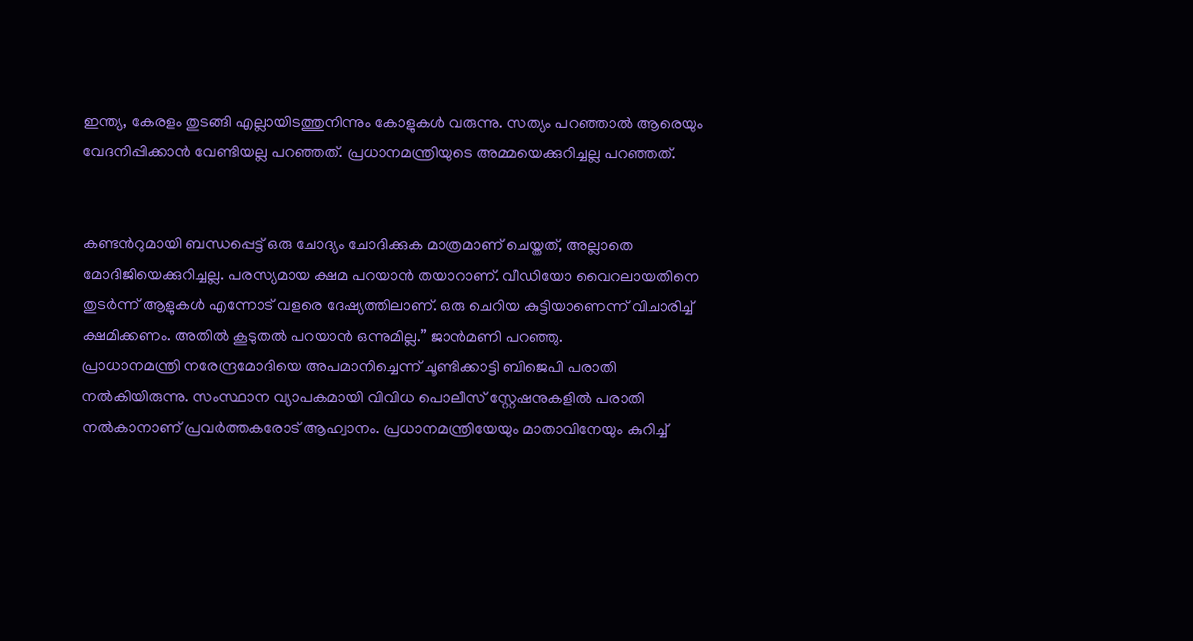ഇന്ത്യ, കേരളം തുടങ്ങി എല്ലായിടത്തുനിന്നും കോളുകൾ വരുന്നു. സത്യം പറഞ്ഞാൽ ആരെയും വേദനിപ്പിക്കാൻ വേണ്ടിയല്ല പറഞ്ഞത്. പ്രധാനമന്ത്രിയുടെ അമ്മയെക്കുറിച്ചല്ല പറഞ്ഞത്.


കണ്ടൻറുമായി ബന്ധപ്പെട്ട് ഒരു ചോദ്യം ചോദിക്കുക മാത്രമാണ് ചെയ്തത്, അല്ലാതെ മോദിജിയെക്കുറിച്ചല്ല. പരസ്യമായ ക്ഷമ പറയാൻ തയാറാണ്. വീഡിയോ വൈറലായതിനെ തുടർന്ന് ആളുകൾ എന്നോട് വളരെ ദേഷ്യത്തിലാണ്. ഒരു ചെറിയ കുട്ടിയാണെന്ന് വിചാരിച്ച് ക്ഷമിക്കണം. അതിൽ കൂടുതൽ പറയാൻ ഒന്നുമില്ല.” ജാൻമണി പറഞ്ഞു.
പ്രാധാനമന്ത്രി നരേന്ദ്രമോദിയെ അപമാനിച്ചെന്ന് ചൂണ്ടിക്കാട്ടി ബിജെപി പരാതി നൽകിയിരുന്നു. സംസ്ഥാന വ്യാപകമായി വിവിധ പൊലീസ് സ്റ്റേഷനുകളിൽ പരാതി നൽകാനാണ് പ്രവർത്തകരോട് ആഹ്വാനം. പ്രധാനമന്ത്രിയേയും മാതാവിനേയും കുറിച്ച്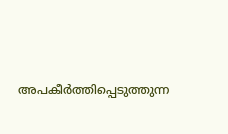അപകീർത്തിപ്പെടുത്തുന്ന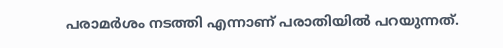പരാമർശം നടത്തി എന്നാണ് പരാതിയിൽ പറയുന്നത്.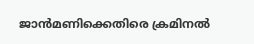ജാൻമണിക്കെതിരെ ക്രമിനൽ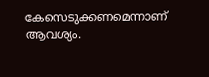കേസെടുക്കണമെന്നാണ് ആവശ്യം.